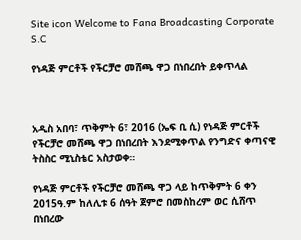Site icon Welcome to Fana Broadcasting Corporate S.C

የነዳጅ ምርቶች የችርቻሮ መሸጫ ዋጋ በነበረበት ይቀጥላል



አዲስ አበባ፣ ጥቅምት 6፣ 2016 (ኤፍ ቢ ሲ) የነዳጅ ምርቶች የችርቻሮ መሸጫ ዋጋ በነበረበት እንደሚቀጥል የንግድና ቀጣናዊ ትስስር ሚኒስቴር አስታወቀ።

የነዳጅ ምርቶች የችርቻሮ መሸጫ ዋጋ ላይ ከጥቅምት 6 ቀን 2015ዓ.ም ከለሊቱ 6 ሰዓት ጀምሮ በመስከረም ወር ሲሸጥ በነበረው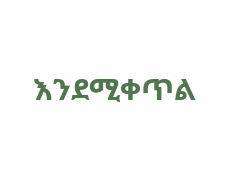እንደሚቀጥል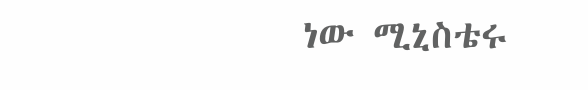ነው ሚኒስቴሩ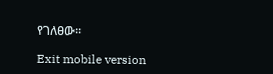የገለፀው፡፡

Exit mobile version